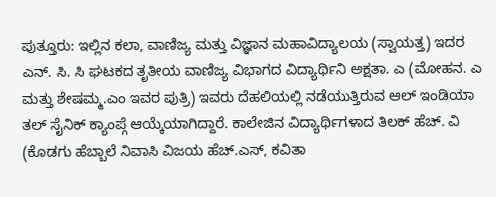ಪುತ್ತೂರು: ಇಲ್ಲಿನ ಕಲಾ, ವಾಣಿಜ್ಯ ಮತ್ತು ವಿಜ್ಞಾನ ಮಹಾವಿದ್ಯಾಲಯ (ಸ್ವಾಯತ್ತ) ಇದರ ಎನ್. ಸಿ. ಸಿ ಘಟಕದ ತೃತೀಯ ವಾಣಿಜ್ಯ ವಿಭಾಗದ ವಿದ್ಯಾರ್ಥಿನಿ ಅಕ್ಷತಾ. ಎ (ಮೋಹನ. ಎ ಮತ್ತು ಶೇಷಮ್ಮ.ಎಂ ಇವರ ಪುತ್ರಿ) ಇವರು ದೆಹಲಿಯಲ್ಲಿ ನಡೆಯುತ್ತಿರುವ ಆಲ್ ಇಂಡಿಯಾ ತಲ್ ಸೈನಿಕ್ ಕ್ಯಾಂಪ್ಗೆ ಆಯ್ಕೆಯಾಗಿದ್ದಾರೆ. ಕಾಲೇಜಿನ ವಿದ್ಯಾರ್ಥಿಗಳಾದ ತಿಲಕ್ ಹೆಚ್. ವಿ (ಕೊಡಗು ಹೆಬ್ಬಾಲೆ ನಿವಾಸಿ ವಿಜಯ ಹೆಚ್.ಎಸ್, ಕವಿತಾ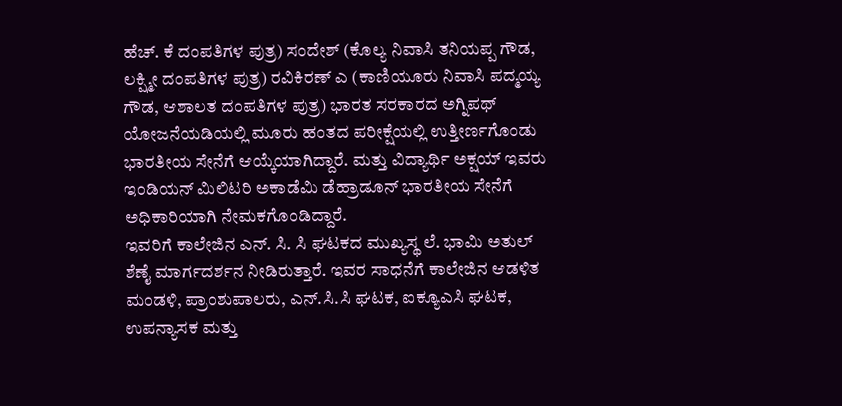ಹೆಚ್. ಕೆ ದಂಪತಿಗಳ ಪುತ್ರ) ಸಂದೇಶ್ (ಕೊಲ್ಯ ನಿವಾಸಿ ತನಿಯಪ್ಪ ಗೌಡ, ಲಕ್ಷ್ಮೀ ದಂಪತಿಗಳ ಪುತ್ರ) ರವಿಕಿರಣ್ ಎ (ಕಾಣಿಯೂರು ನಿವಾಸಿ ಪದ್ಮಯ್ಯ ಗೌಡ, ಆಶಾಲತ ದಂಪತಿಗಳ ಪುತ್ರ) ಭಾರತ ಸರಕಾರದ ಅಗ್ನಿಪಥ್ ಯೋಜನೆಯಡಿಯಲ್ಲಿ ಮೂರು ಹಂತದ ಪರೀಕ್ಷೆಯಲ್ಲಿ ಉತ್ತೀರ್ಣಗೊಂಡು ಭಾರತೀಯ ಸೇನೆಗೆ ಆಯ್ಕೆಯಾಗಿದ್ದಾರೆ. ಮತ್ತು ವಿದ್ಯಾರ್ಥಿ ಅಕ್ಷಯ್ ಇವರು ಇಂಡಿಯನ್ ಮಿಲಿಟರಿ ಅಕಾಡೆಮಿ ಡೆಹ್ರಾಡೂನ್ ಭಾರತೀಯ ಸೇನೆಗೆ ಅಧಿಕಾರಿಯಾಗಿ ನೇಮಕಗೊಂಡಿದ್ದಾರೆ.
ಇವರಿಗೆ ಕಾಲೇಜಿನ ಎನ್. ಸಿ. ಸಿ ಘಟಕದ ಮುಖ್ಯಸ್ಥ ಲೆ. ಭಾಮಿ ಅತುಲ್ ಶೆಣೈ ಮಾರ್ಗದರ್ಶನ ನೀಡಿರುತ್ತಾರೆ. ಇವರ ಸಾಧನೆಗೆ ಕಾಲೇಜಿನ ಆಡಳಿತ ಮಂಡಳಿ, ಪ್ರಾಂಶುಪಾಲರು, ಎನ್.ಸಿ.ಸಿ ಘಟಕ, ಐಕ್ಯೂಎಸಿ ಘಟಕ, ಉಪನ್ಯಾಸಕ ಮತ್ತು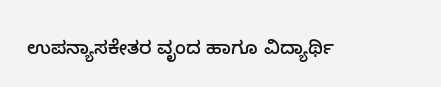ಉಪನ್ಯಾಸಕೇತರ ವೃಂದ ಹಾಗೂ ವಿದ್ಯಾರ್ಥಿ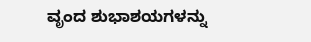ವೃಂದ ಶುಭಾಶಯಗಳನ್ನು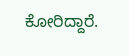ಕೋರಿದ್ದಾರೆ.